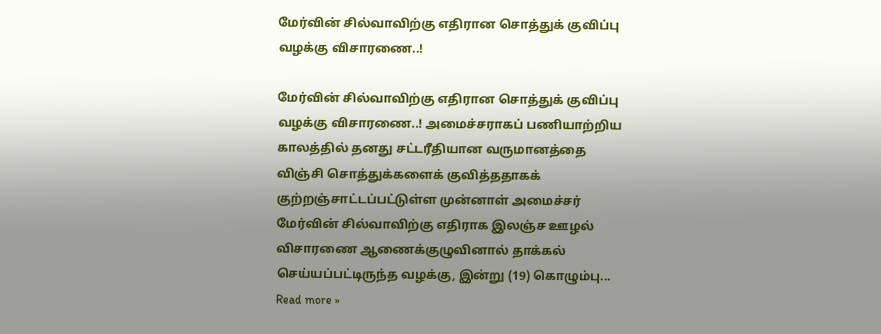மேர்வின் சில்வாவிற்கு எதிரான சொத்துக் குவிப்பு வழக்கு விசாரணை..!

மேர்வின் சில்வாவிற்கு எதிரான சொத்துக் குவிப்பு வழக்கு விசாரணை..! அமைச்சராகப் பணியாற்றிய காலத்தில் தனது சட்டரீதியான வருமானத்தை விஞ்சி சொத்துக்களைக் குவித்ததாகக் குற்றஞ்சாட்டப்பட்டுள்ள முன்னாள் அமைச்சர் மேர்வின் சில்வாவிற்கு எதிராக இலஞ்ச ஊழல் விசாரணை ஆணைக்குழுவினால் தாக்கல் செய்யப்பட்டிருந்த வழக்கு, இன்று (19) கொழும்பு... Read more »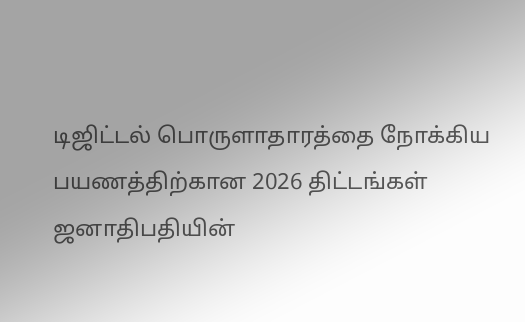டிஜிட்டல் பொருளாதாரத்தை நோக்கிய பயணத்திற்கான 2026 திட்டங்கள் ஜனாதிபதியின்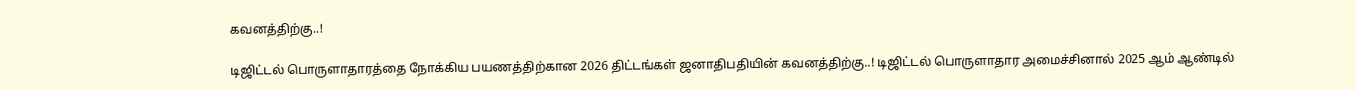கவனத்திற்கு..!

டிஜிட்டல் பொருளாதாரத்தை நோக்கிய பயணத்திற்கான 2026 திட்டங்கள் ஜனாதிபதியின் கவனத்திற்கு..! டிஜிட்டல் பொருளாதார அமைச்சினால் 2025 ஆம் ஆண்டில்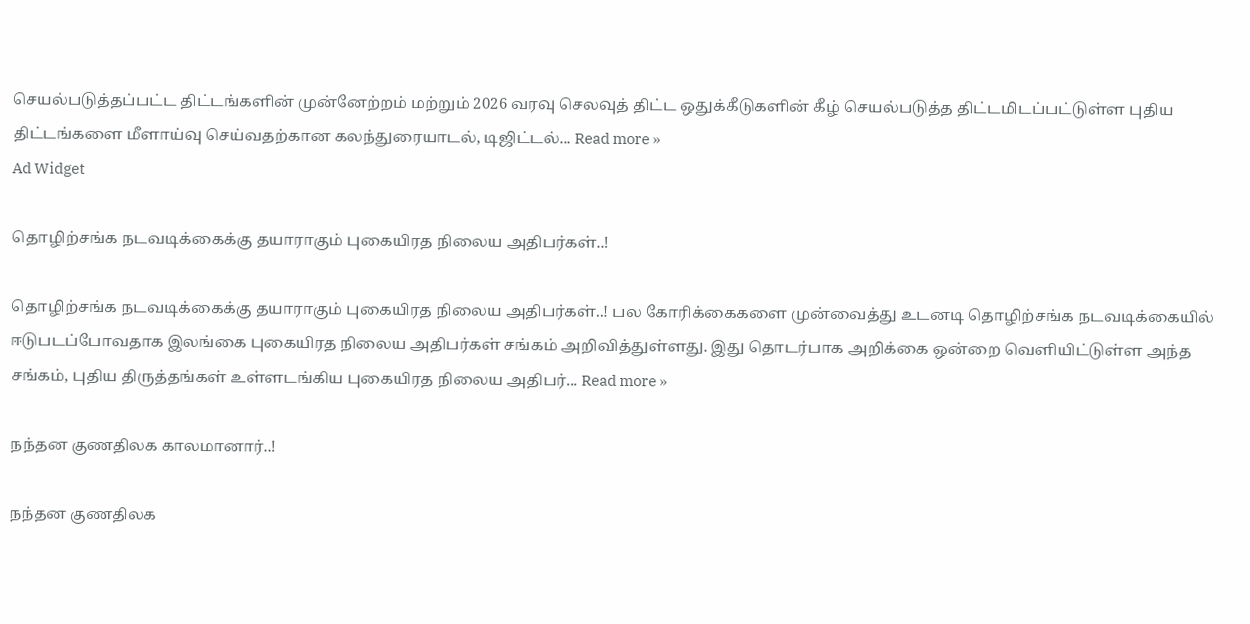செயல்படுத்தப்பட்ட திட்டங்களின் முன்னேற்றம் மற்றும் 2026 வரவு செலவுத் திட்ட ஒதுக்கீடுகளின் கீழ் செயல்படுத்த திட்டமிடப்பட்டுள்ள புதிய திட்டங்களை மீளாய்வு செய்வதற்கான கலந்துரையாடல், டிஜிட்டல்... Read more »
Ad Widget

தொழிற்சங்க நடவடிக்கைக்கு தயாராகும் புகையிரத நிலைய அதிபர்கள்..!

தொழிற்சங்க நடவடிக்கைக்கு தயாராகும் புகையிரத நிலைய அதிபர்கள்..! பல கோரிக்கைகளை முன்வைத்து உடனடி தொழிற்சங்க நடவடிக்கையில் ஈடுபடப்போவதாக இலங்கை புகையிரத நிலைய அதிபர்கள் சங்கம் அறிவித்துள்ளது. இது தொடர்பாக அறிக்கை ஒன்றை வெளியிட்டுள்ள அந்த சங்கம், புதிய திருத்தங்கள் உள்ளடங்கிய புகையிரத நிலைய அதிபர்... Read more »

நந்தன குணதிலக காலமானார்..!

நந்தன குணதிலக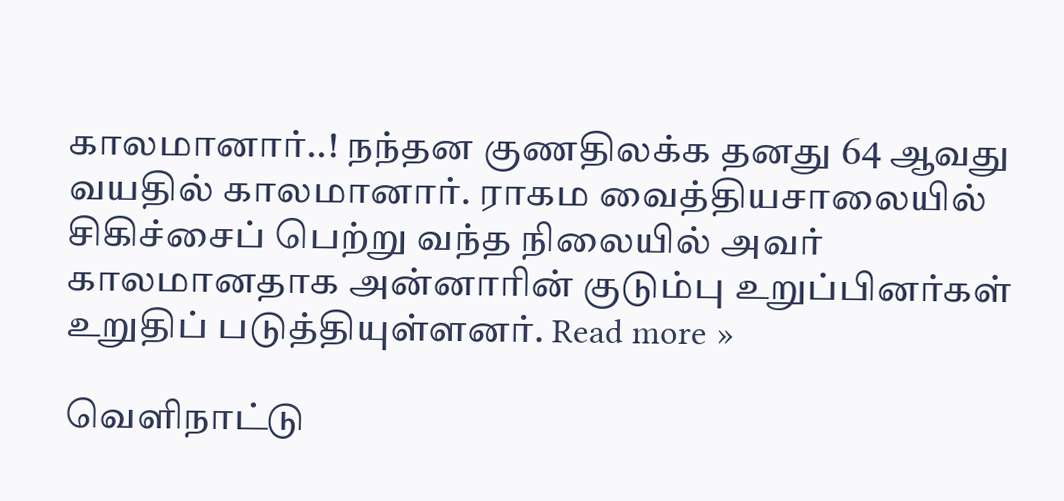காலமானார்..! நந்தன குணதிலக்க தனது 64 ஆவது வயதில் காலமானார். ராகம வைத்தியசாலையில் சிகிச்சைப் பெற்று வந்த நிலையில் அவர் காலமானதாக அன்னாரின் குடும்பு உறுப்பினர்கள் உறுதிப் படுத்தியுள்ளனர். Read more »

வெளிநாட்டு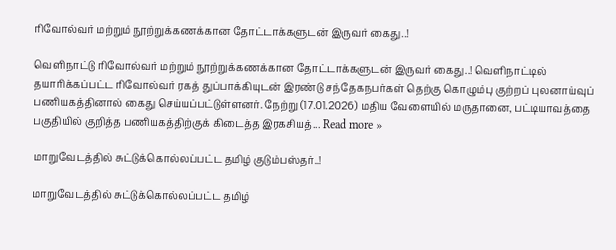ரிவோல்வர் மற்றும் நூற்றுக்கணக்கான தோட்டாக்களுடன் இருவர் கைது..!

வெளிநாட்டு ரிவோல்வர் மற்றும் நூற்றுக்கணக்கான தோட்டாக்களுடன் இருவர் கைது..! வெளிநாட்டில் தயாரிக்கப்பட்ட ரிவோல்வர் ரகத் துப்பாக்கியுடன் இரண்டு சந்தேகநபர்கள் தெற்கு கொழும்பு குற்றப் புலனாய்வுப் பணியகத்தினால் கைது செய்யப்பட்டுள்ளனர். நேற்று (17.01.2026) மதிய வேளையில் மருதானை, பட்டியாவத்தை பகுதியில் குறித்த பணியகத்திற்குக் கிடைத்த இரகசியத்... Read more »

மாறுவேடத்தில் சுட்டுக்கொல்லப்பட்ட தமிழ் குடும்பஸ்தர்..!

மாறுவேடத்தில் சுட்டுக்கொல்லப்பட்ட தமிழ்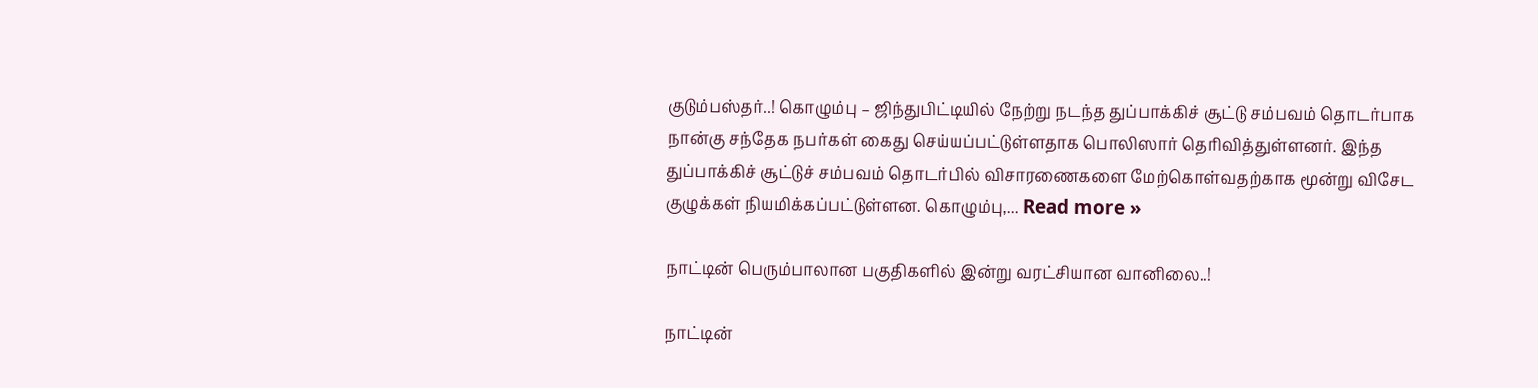குடும்பஸ்தர்..! கொழும்பு – ஜிந்துபிட்டியில் நேற்று நடந்த துப்பாக்கிச் சூட்டு சம்பவம் தொடர்பாக நான்கு சந்தேக நபர்கள் கைது செய்யப்பட்டுள்ளதாக பொலிஸார் தெரிவித்துள்ளனர். இந்த துப்பாக்கிச் சூட்டுச் சம்பவம் தொடர்பில் விசாரணைகளை மேற்கொள்வதற்காக மூன்று விசேட குழுக்கள் நியமிக்கப்பட்டுள்ளன. கொழும்பு,... Read more »

நாட்டின் பெரும்பாலான பகுதிகளில் இன்று வரட்சியான வானிலை..!

நாட்டின்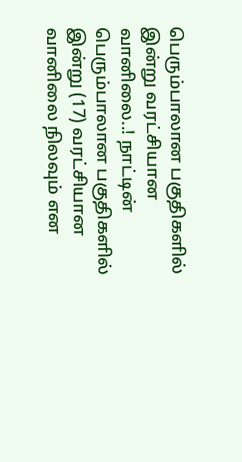பெரும்பாலான பகுதிகளில் இன்று வரட்சியான வானிலை..! நாட்டின் பெரும்பாலான பகுதிகளில் இன்று (17) வரட்சியான வானிலை நிலவும் என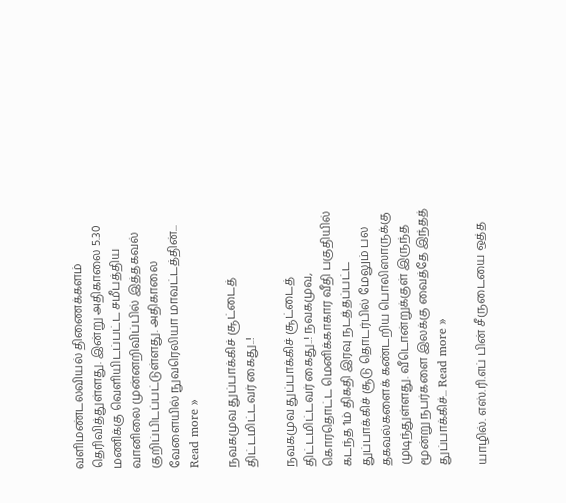வளிமண்டலவியல் திணைக்களம் தெரிவித்துள்ளது. இன்று அதிகாலை 5.30 மணிக்கு வெளியிடப்பட்ட சமீபத்திய வானிலை முன்னறிவிப்பில் இத்தகவல் குறிப்பிடப்பட்டுள்ளது. அதிகாலை வேளையில் நுவரெலியா மாவட்டத்தின்... Read more »

நவகமுவ துப்பாக்கிச் சூட்டைத் திட்டமிட்டவர் கைது..!

நவகமுவ துப்பாக்கிச் சூட்டைத் திட்டமிட்டவர் கைது..! நவகமுவ, கொரதொட்ட மெனிக்காகார வீதி பகுதியில் கடந்த 1ம் திகதி இரவு நடத்தப்பட்ட துப்பாக்கிச் சூடு தொடர்பில் மேலும் பல தகவல்களைக் கண்டறிய பொலிஸாருக்கு முடிந்துள்ளது. வீடொன்றுக்குள் இருந்த மூன்று நபர்களை இலக்கு வைத்தே இந்தத் துப்பாக்கிச்... Read more »

யாழில். எஸ்.ரி.எப் பின் சீருடையை ஒத்த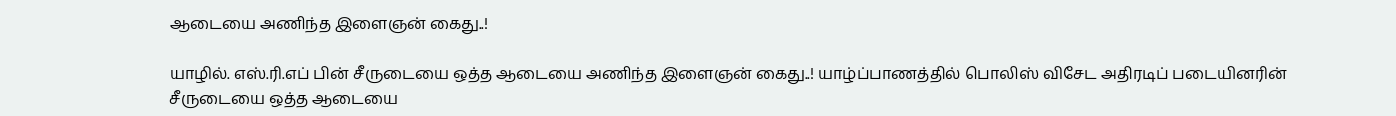ஆடையை அணிந்த இளைஞன் கைது..!

யாழில். எஸ்.ரி.எப் பின் சீருடையை ஒத்த ஆடையை அணிந்த இளைஞன் கைது..! யாழ்ப்பாணத்தில் பொலிஸ் விசேட அதிரடிப் படையினரின் சீருடையை ஒத்த ஆடையை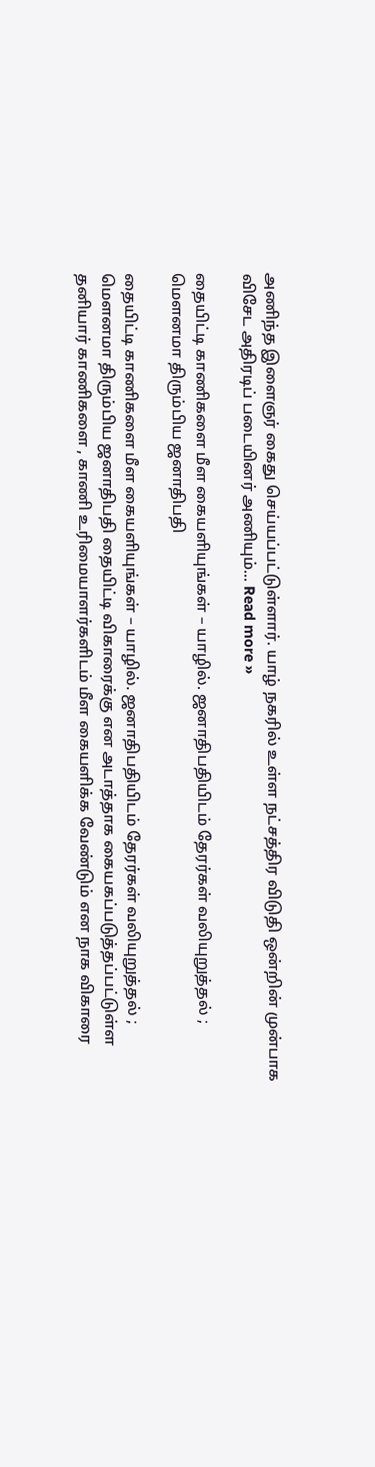அணிந்த இளைஞர் கைது செய்யப்பட்டுள்ளார். யாழ் நகரில் உள்ள நட்சத்திர விடுதி ஒன்றின் முன்பாக விசேட அதிரடிப் படையினர் அணியும்... Read more »

தையிட்டி காணிகளை மீள கையளியுங்கள் – யாழில். ஜனாதிபதியிடம் தேரர்கள் வலியுறுத்தல் ; மௌனமா திரும்பிய ஜனாதிபதி

தையிட்டி காணிகளை மீள கையளியுங்கள் – யாழில். ஜனாதிபதியிடம் தேரர்கள் வலியுறுத்தல் ; மௌனமா திரும்பிய ஜனாதிபதி தையிட்டி விகாரைக்கு என அடாத்தாக கையகப்படுத்தப்பட்டுள்ள தனியார் காணிகளை , காணி உரிமையாளர்களிடம் மீள கையளிக்க வேண்டும் என நாக விகாரை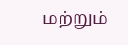மற்றும்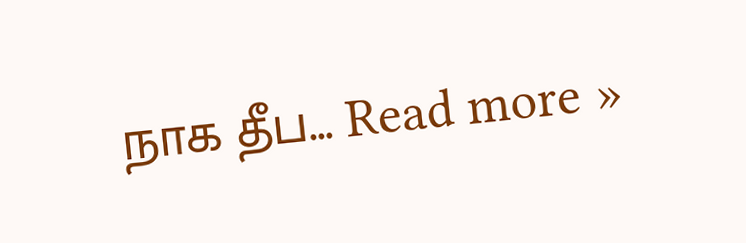நாக தீப... Read more »